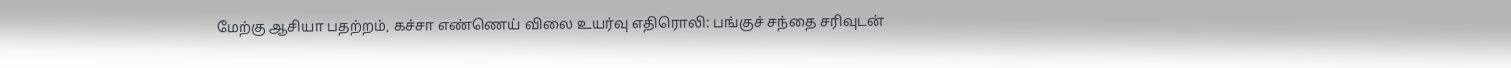மேற்கு ஆசியா பதற்றம், கச்சா எண்ணெய் விலை உயர்வு எதிரொலி: பங்குச் சந்தை சரிவுடன்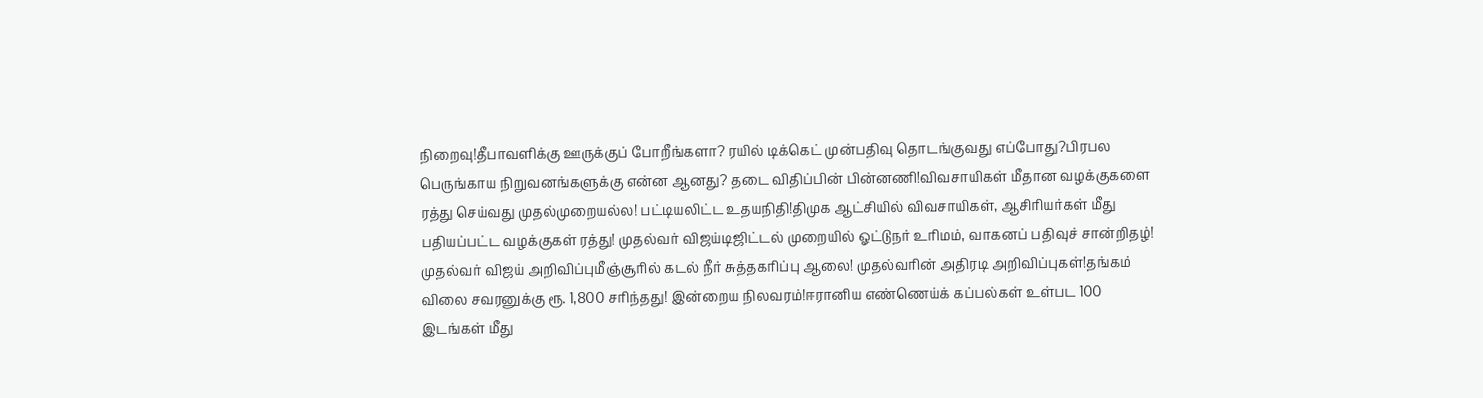நிறைவு!தீபாவளிக்கு ஊருக்குப் போறீங்களா? ரயில் டிக்கெட் முன்பதிவு தொடங்குவது எப்போது?பிரபல பெருங்காய நிறுவனங்களுக்கு என்ன ஆனது? தடை விதிப்பின் பின்னணி!விவசாயிகள் மீதான வழக்குகளை ரத்து செய்வது முதல்முறையல்ல! பட்டியலிட்ட உதயநிதி!திமுக ஆட்சியில் விவசாயிகள், ஆசிரியர்கள் மீது பதியப்பட்ட வழக்குகள் ரத்து! முதல்வர் விஜய்டிஜிட்டல் முறையில் ஓட்டுநர் உரிமம், வாகனப் பதிவுச் சான்றிதழ்! முதல்வர் விஜய் அறிவிப்புமீஞ்சூரில் கடல் நீர் சுத்தகரிப்பு ஆலை! முதல்வரின் அதிரடி அறிவிப்புகள்!தங்கம் விலை சவரனுக்கு ரூ. 1,800 சரிந்தது! இன்றைய நிலவரம்!ஈரானிய எண்ணெய்க் கப்பல்கள் உள்பட 100 இடங்கள் மீது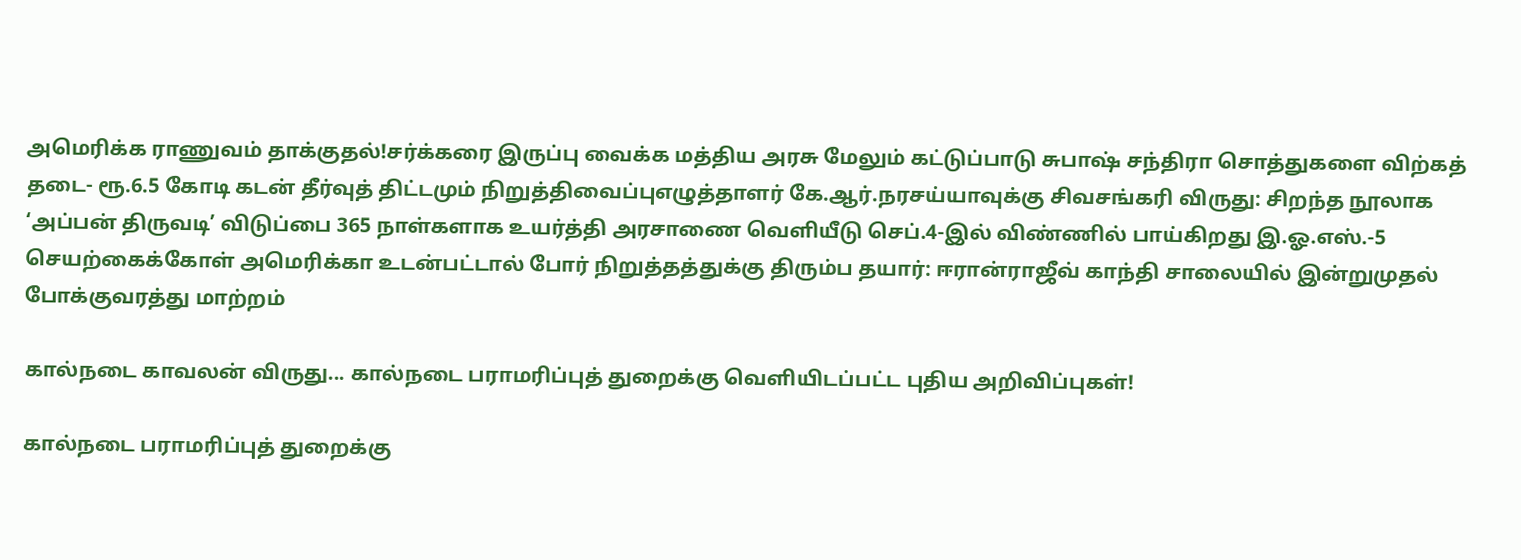அமெரிக்க ராணுவம் தாக்குதல்!சர்க்கரை இருப்பு வைக்க மத்திய அரசு மேலும் கட்டுப்பாடு சுபாஷ் சந்திரா சொத்துகளை விற்கத் தடை- ரூ.6.5 கோடி கடன் தீர்வுத் திட்டமும் நிறுத்திவைப்புஎழுத்தாளர் கே.ஆர்.நரசய்யாவுக்கு சிவசங்கரி விருது: சிறந்த நூலாக ‘அப்பன் திருவடி’ விடுப்பை 365 நாள்களாக உயர்த்தி அரசாணை வெளியீடு செப்.4-இல் விண்ணில் பாய்கிறது இ.ஓ.எஸ்.-5 செயற்கைக்கோள் அமெரிக்கா உடன்பட்டால் போர் நிறுத்தத்துக்கு திரும்ப தயார்: ஈரான்ராஜீவ் காந்தி சாலையில் இன்றுமுதல் போக்குவரத்து மாற்றம்

கால்நடை காவலன் விருது... கால்நடை பராமரிப்புத் துறைக்கு வெளியிடப்பட்ட புதிய அறிவிப்புகள்!

கால்நடை பராமரிப்புத் துறைக்கு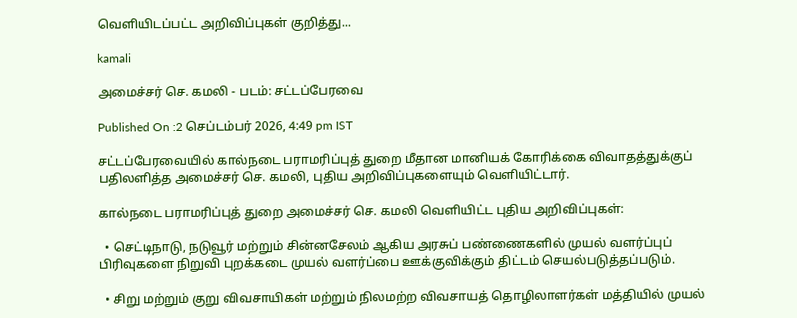வெளியிடப்பட்ட அறிவிப்புகள் குறித்து...

kamali

அமைச்சர் செ. கமலி - படம்: சட்டப்பேரவை

Published On :2 செப்டம்பர் 2026, 4:49 pm IST

சட்டப்பேரவையில் கால்நடை பராமரிப்புத் துறை மீதான மானியக் கோரிக்கை விவாதத்துக்குப் பதிலளித்த அமைச்சர் செ. கமலி, புதிய அறிவிப்புகளையும் வெளியிட்டார்.

கால்நடை பராமரிப்புத் துறை அமைச்சர் செ. கமலி வெளியிட்ட புதிய அறிவிப்புகள்:

  • செட்டிநாடு, நடுவூர் மற்றும் சின்னசேலம் ஆகிய அரசுப் பண்ணைகளில் முயல் வளர்ப்புப் பிரிவுகளை நிறுவி புறக்கடை முயல் வளர்ப்பை ஊக்குவிக்கும் திட்டம் செயல்படுத்தப்படும்.

  • சிறு மற்றும் குறு விவசாயிகள் மற்றும் நிலமற்ற விவசாயத் தொழிலாளர்கள் மத்தியில் முயல்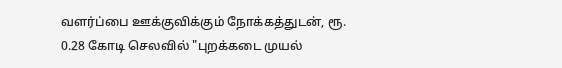வளர்ப்பை ஊக்குவிக்கும் நோக்கத்துடன், ரூ. 0.28 கோடி செலவில் "புறக்கடை முயல்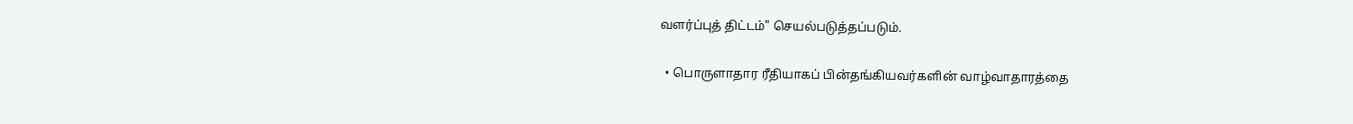வளர்ப்புத் திட்டம்" செயல்படுத்தப்படும்.

  • பொருளாதார ரீதியாகப் பின்தங்கியவர்களின் வாழ்வாதாரத்தை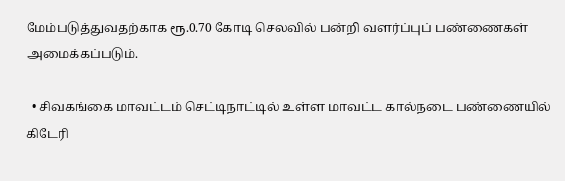மேம்படுத்துவதற்காக ரூ.0.70 கோடி செலவில் பன்றி வளர்ப்புப் பண்ணைகள் அமைக்கப்படும்.

  • சிவகங்கை மாவட்டம் செட்டிநாட்டில் உள்ள மாவட்ட கால்நடை பண்ணையில் கிடேரி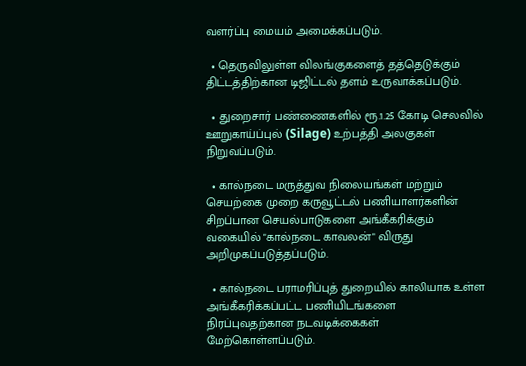வளர்ப்பு மையம் அமைக்கப்படும்.

  • தெருவிலுள்ள விலங்குகளைத் தத்தெடுக்கும் திட்டத்திற்கான டிஜிட்டல் தளம் உருவாக்கப்படும்.

  • துறைசார் பண்ணைகளில் ரூ.1.25 கோடி செலவில் ஊறுகாய்ப்புல் (Silage) உற்பத்தி அலகுகள் நிறுவப்படும்.

  • கால்நடை மருத்துவ நிலையங்கள் மற்றும் செயற்கை முறை கருவூட்டல் பணியாளர்களின் சிறப்பான செயல்பாடுகளை அங்கீகரிக்கும் வகையில் "கால்நடை காவலன்" விருது அறிமுகப்படுத்தப்படும்.

  • கால்நடை பராமரிப்புத் துறையில் காலியாக உள்ள அங்கீகரிக்கப்பட்ட பணியிடங்களை நிரப்புவதற்கான நடவடிக்கைகள் மேற்கொள்ளப்படும்.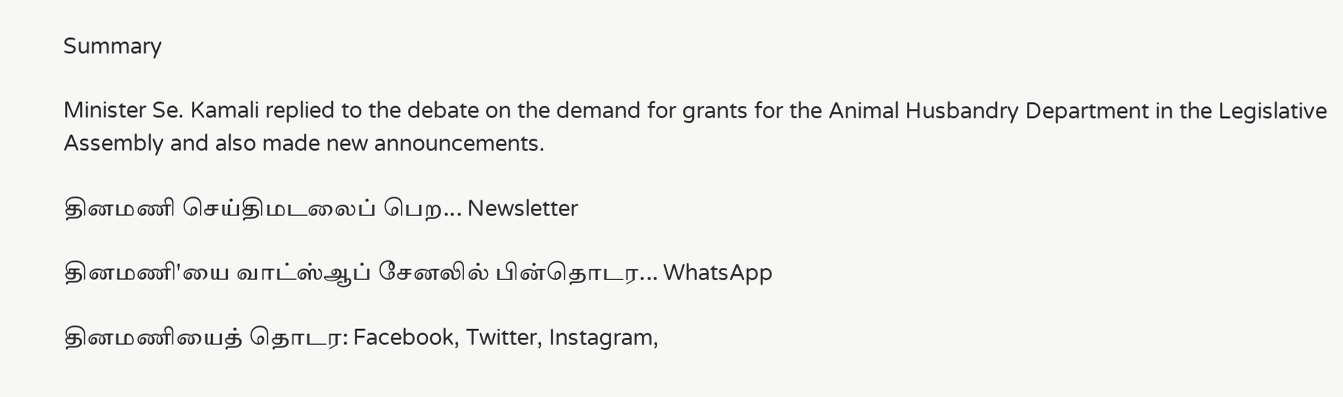Summary

Minister Se. Kamali replied to the debate on the demand for grants for the Animal Husbandry Department in the Legislative Assembly and also made new announcements.

தினமணி செய்திமடலைப் பெற... Newsletter

தினமணி'யை வாட்ஸ்ஆப் சேனலில் பின்தொடர... WhatsApp

தினமணியைத் தொடர: Facebook, Twitter, Instagram,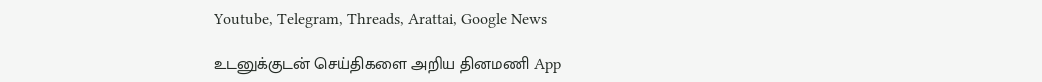Youtube, Telegram, Threads, Arattai, Google News

உடனுக்குடன் செய்திகளை அறிய தினமணி App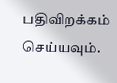பதிவிறக்கம் செய்யவும்.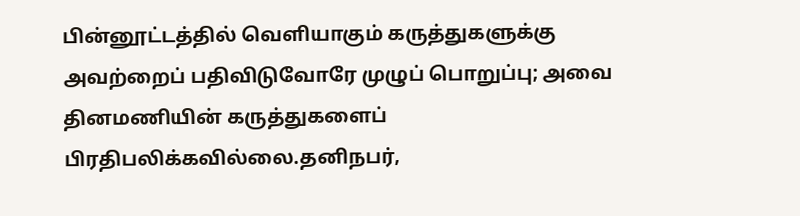பின்னூட்டத்தில் வெளியாகும் கருத்துகளுக்கு அவற்றைப் பதிவிடுவோரே முழுப் பொறுப்பு; அவை தினமணியின் கருத்துகளைப் பிரதிபலிக்கவில்லை.தனிநபர்,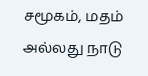சமூகம், மதம் அல்லது நாடு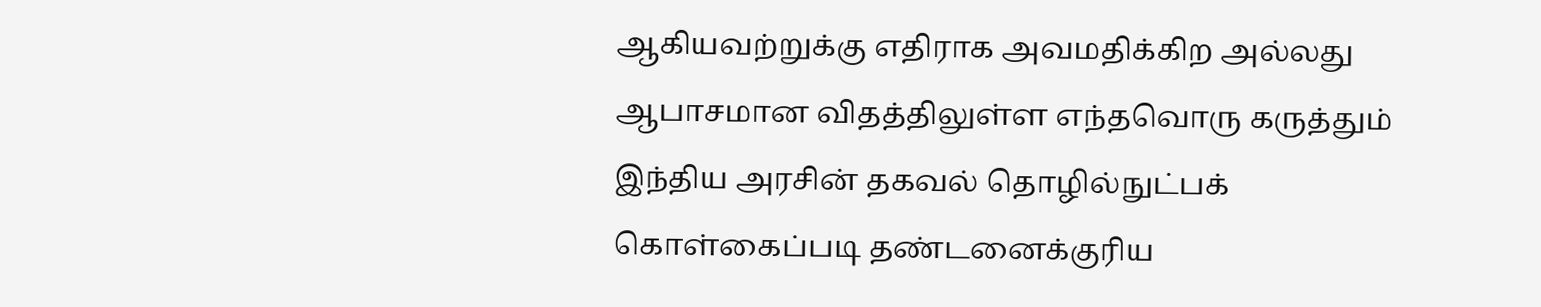ஆகியவற்றுக்கு எதிராக அவமதிக்கிற அல்லது ஆபாசமான விதத்திலுள்ள எந்தவொரு கருத்தும் இந்திய அரசின் தகவல் தொழில்நுட்பக் கொள்கைப்படி தண்டனைக்குரிய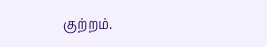குற்றம்.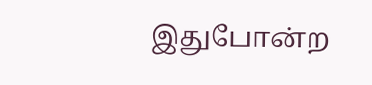இதுபோன்ற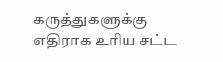கருத்துகளுக்கு எதிராக உரிய சட்ட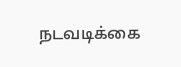நடவடிக்கை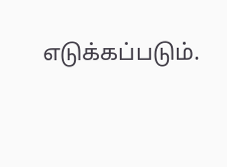எடுக்கப்படும்.